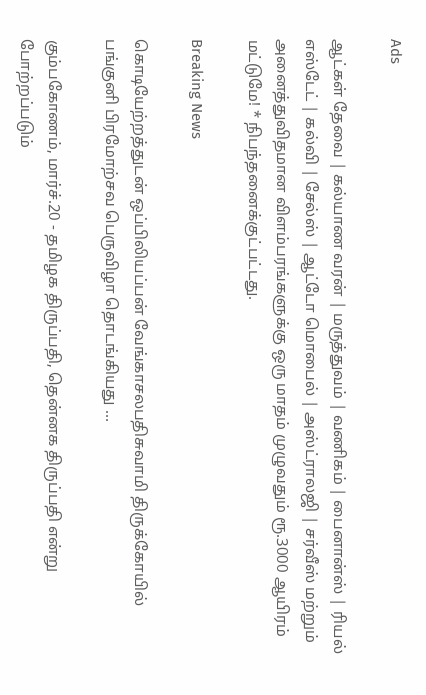Ads

ஆட்கள் தேவை | கல்யாண வரன் | மருத்துவம் | வணிகம் | பைனான்ஸ் | ரியல் எஸ்டேட் | கல்வி | சேல்ஸ் | ஆட்டோ மொபைல் | அஸ்ட்ராலஜி | சர்வீஸ் மற்றும் அனைத்துவிதமான விளம்பரங்களுக்கு ஒரு மாதம் முழுவதும் ரூ.3000 ஆயிரம் மட்டுமே! * நிபந்தனைக்குட்பட்டது.

Breaking News

கொடியேற்றத்துடன் ஒப்பிலியப்பன் வேங்காசலபதிசுவாமி திருக்கோயில் பங்குனி பிரமோற்சவ பெருவிழா தொடங்கியது …

கும்பகோணம், மார்ச்.20 - தமிழக திருப்பதி, தென்னக திருப்பதி என்று போற்றப்படும்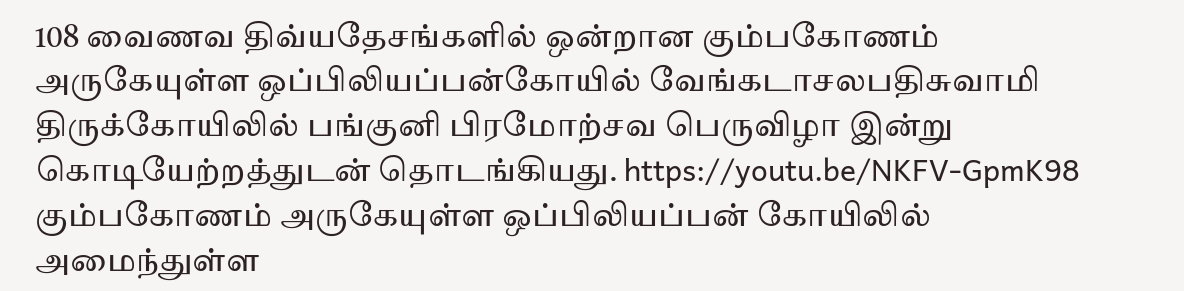108 வைணவ திவ்யதேசங்களில் ஒன்றான கும்பகோணம் அருகேயுள்ள ஒப்பிலியப்பன்கோயில் வேங்கடாசலபதிசுவாமி திருக்கோயிலில் பங்குனி பிரமோற்சவ பெருவிழா இன்று கொடியேற்றத்துடன் தொடங்கியது. https://youtu.be/NKFV-GpmK98 கும்பகோணம் அருகேயுள்ள ஒப்பிலியப்பன் கோயிலில் அமைந்துள்ள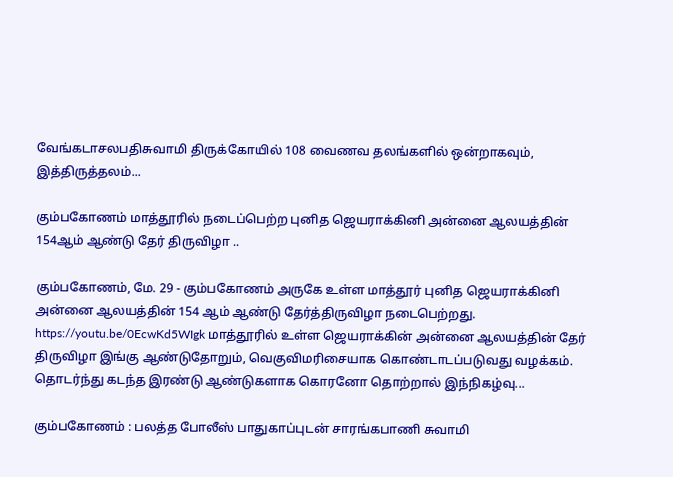வேங்கடாசலபதிசுவாமி திருக்கோயில் 108 வைணவ தலங்களில் ஒன்றாகவும், இத்திருத்தலம்...

கும்பகோணம் மாத்தூரில் நடைப்பெற்ற புனித ஜெயராக்கினி அன்னை ஆலயத்தின் 154ஆம் ஆண்டு தேர் திருவிழா ..

கும்பகோணம், மே. 29 - கும்பகோணம் அருகே உள்ள மாத்தூர் புனித ஜெயராக்கினி அன்னை ஆலயத்தின் 154 ஆம் ஆண்டு தேர்த்திருவிழா நடைபெற்றது. https://youtu.be/0EcwKd5WIgk மாத்தூரில் உள்ள ஜெயராக்கின் அன்னை ஆலயத்தின் தேர் திருவிழா இங்கு ஆண்டுதோறும், வெகுவிமரிசையாக கொண்டாடப்படுவது வழக்கம். தொடர்ந்து கடந்த இரண்டு ஆண்டுகளாக கொரனோ தொற்றால் இந்நிகழ்வு...

கும்பகோணம் : பலத்த போலீஸ் பாதுகாப்புடன் சாரங்கபாணி சுவாமி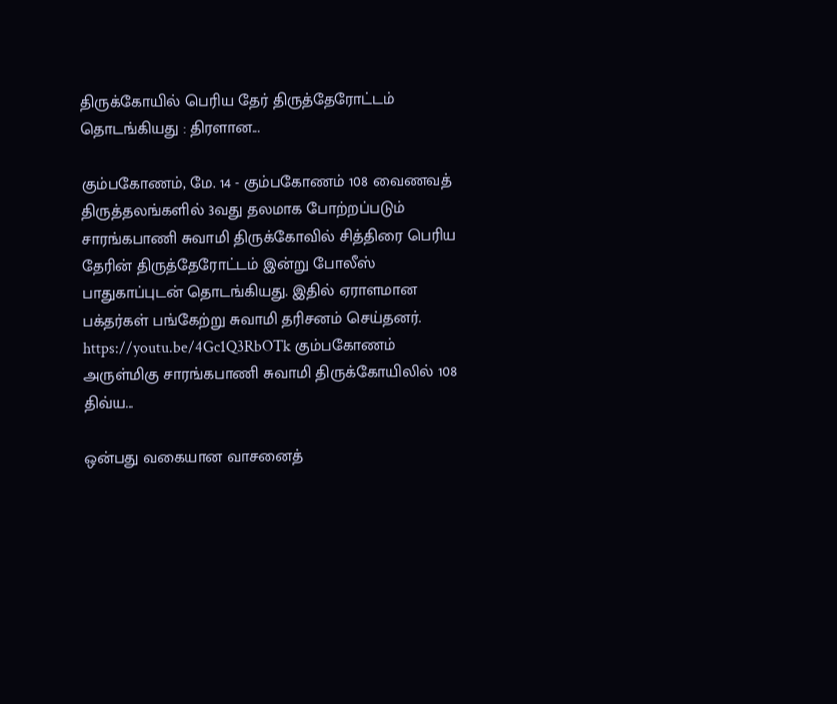திருக்கோயில் பெரிய தேர் திருத்தேரோட்டம் தொடங்கியது : திரளான...

கும்பகோணம், மே. 14 - கும்பகோணம் 108 வைணவத் திருத்தலங்களில் 3வது தலமாக போற்றப்படும் சாரங்கபாணி சுவாமி திருக்கோவில் சித்திரை பெரிய தேரின் திருத்தேரோட்டம் இன்று போலீஸ் பாதுகாப்புடன் தொடங்கியது. இதில் ஏராளமான பக்தர்கள் பங்கேற்று சுவாமி தரிசனம் செய்தனர். https://youtu.be/4Gc1Q3RbOTk கும்பகோணம் அருள்மிகு சாரங்கபாணி சுவாமி திருக்கோயிலில் 108 திவ்ய...

ஒன்பது வகையான வாசனைத்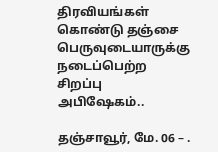திரவியங்கள் கொண்டு தஞ்சை பெருவுடையாருக்கு நடைப்பெற்ற சிறப்பு அபிஷேகம்..

தஞ்சாவூர், மே. 06 – .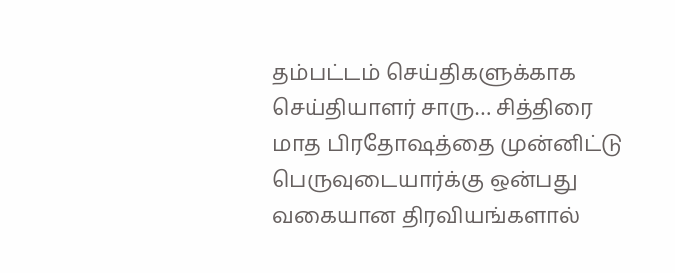தம்பட்டம் செய்திகளுக்காக செய்தியாளர் சாரு… சித்திரை மாத பிரதோஷத்தை முன்னிட்டு பெருவுடையார்க்கு ஒன்பது வகையான திரவியங்களால்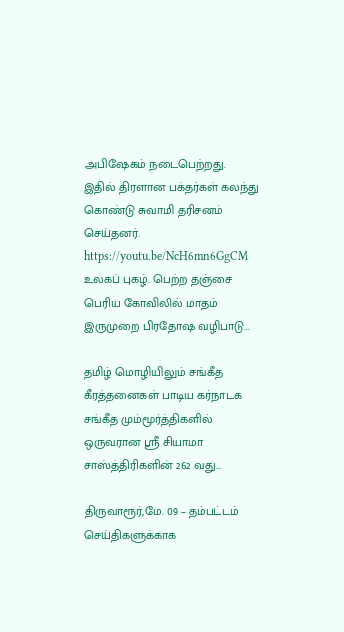அபிஷேகம் நடைபெற்றது. இதில் திரளான பக்தர்கள் கலந்து கொண்டு சுவாமி தரிசனம் செய்தனர். https://youtu.be/NcH6mn6GgCM உலகப் புகழ். பெற்ற தஞ்சை பெரிய கோவிலில் மாதம் இருமுறை பிரதோஷ வழிபாடு...

தமிழ் மொழியிலும் சங்கீத கீரத்தனைகள் பாடிய கர்நாடக சங்கீத மும்மூர்த்திகளில் ஒருவரான ஸ்ரீ சியாமா சாஸ்த்திரிகளின் 262 வது...

திருவாரூர்,மே. 09 – தம்பட்டம் செய்திகளுக்காக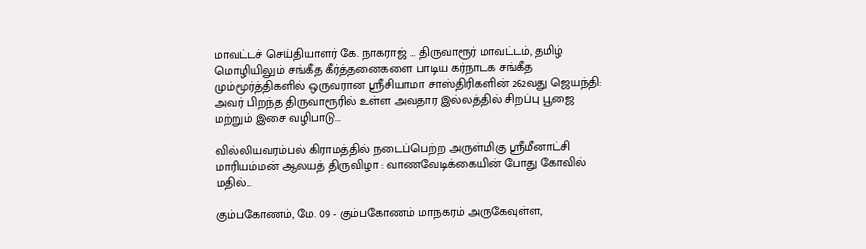மாவட்டச் செய்தியாளர் கே. நாகராஜ் … திருவாரூர் மாவட்டம், தமிழ் மொழியிலும் சங்கீத கீர்த்தனைகளை பாடிய கர்நாடக சங்கீத மும்மூர்த்திகளில் ஒருவரான ஸ்ரீசியாமா சாஸ்திரிகளின் 262வது ஜெயந்தி: அவர் பிறந்த திருவாரூரில் உள்ள அவதார இல்லத்தில் சிறப்பு பூஜை மற்றும் இசை வழிபாடு...

வில்லியவரம்பல் கிராமத்தில் நடைப்பெற்ற அருள்மிகு ஸ்ரீமீனாட்சி மாரியம்மன் ஆலயத் திருவிழா : வாணவேடிக்கையின் போது கோவில் மதில்...

கும்பகோணம், மே. 09 - கும்பகோணம் மாநகரம் அருகேவுள்ள,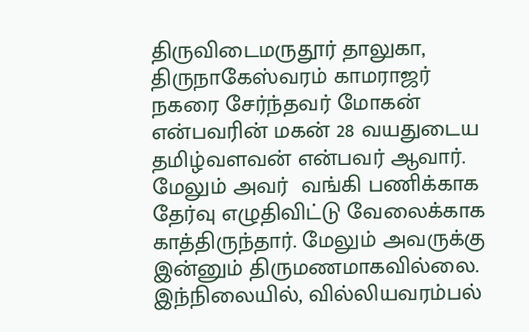திருவிடைமருதூர் தாலுகா, திருநாகேஸ்வரம் காமராஜர் நகரை சேர்ந்தவர் மோகன் என்பவரின் மகன் 28 வயதுடைய தமிழ்வளவன் என்பவர் ஆவார். மேலும் அவர்  வங்கி பணிக்காக தேர்வு எழுதிவிட்டு வேலைக்காக காத்திருந்தார். மேலும் அவருக்கு இன்னும் திருமணமாகவில்லை. இந்நிலையில், வில்லியவரம்பல்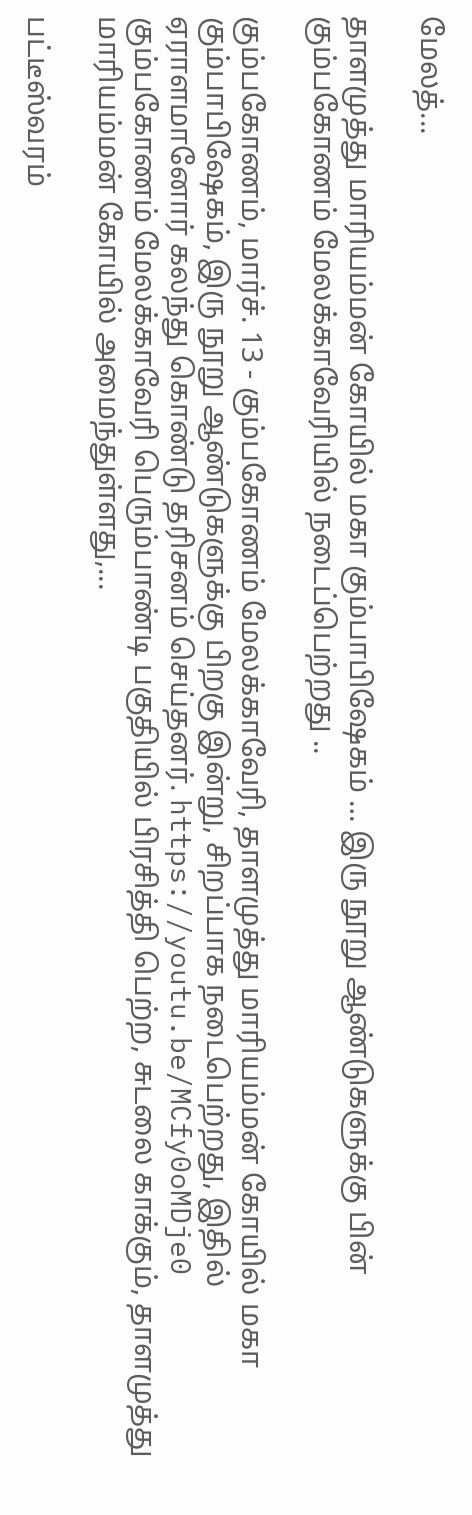மேலத்...

தாளமுத்து மாரியம்மன் கோயில் மகா கும்பாபிஷேகம் … இரு நூறு ஆண்டுகளுக்கு பின் கும்பகோணம் மேலக்காவேரியில் நடைப்பெற்றது ..

கும்பகோணம், மார்ச். 13 - கும்பகோணம் மேலக்காவேரி, தாளமுத்து மாரியம்மன் கோயில் மகா கும்பாபிஷேகம், இரு நூறு ஆண்டுகளுக்கு பிறகு இன்று, சிறப்பாக நடைபெற்றது, இதில் ஏராளமானோர் கலந்து கொண்டு தரிசனம் செய்தனர். https://youtu.be/MCfy0oMDje0 கும்பகோணம் மேலக்காவேரி பெரும்பாண்டி பகுதியில் பிரசித்தி பெற்ற, சுடலை காக்கும், தாளமுத்து மாரியம்மன் கோயில் அமைந்துள்ளது,...

பட்டீஸ்வரம்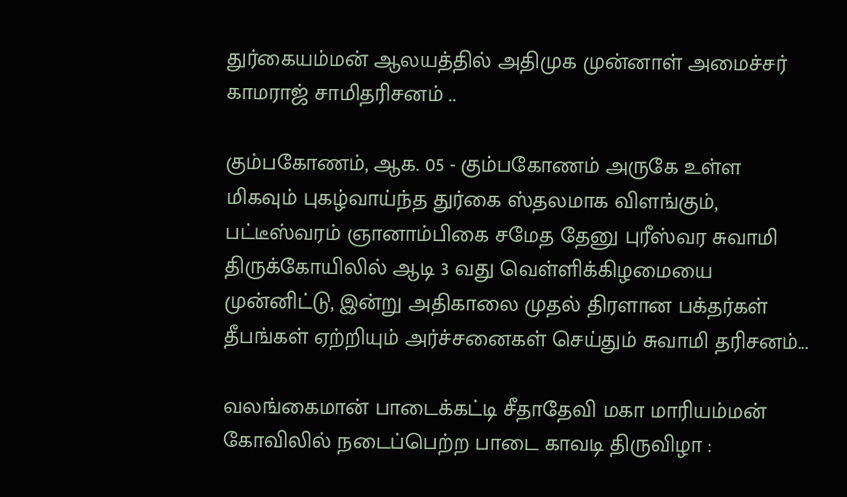துர்கையம்மன் ஆலயத்தில் அதிமுக முன்னாள் அமைச்சர் காமராஜ் சாமிதரிசனம் ..

கும்பகோணம், ஆக. 05 - கும்பகோணம் அருகே உள்ள மிகவும் புகழ்வாய்ந்த துர்கை ஸ்தலமாக விளங்கும், பட்டீஸ்வரம் ஞானாம்பிகை சமேத தேனு புரீஸ்வர சுவாமி திருக்கோயிலில் ஆடி 3 வது வெள்ளிக்கிழமையை முன்னிட்டு, இன்று அதிகாலை முதல் திரளான பக்தர்கள் தீபங்கள் ஏற்றியும் அர்ச்சனைகள் செய்தும் சுவாமி தரிசனம்...

வலங்கைமான் பாடைக்கட்டி சீதாதேவி மகா மாரியம்மன் கோவிலில் நடைப்பெற்ற பாடை காவடி திருவிழா :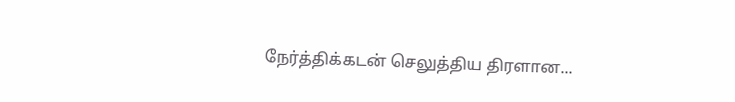நேர்த்திக்கடன் செலுத்திய திரளான...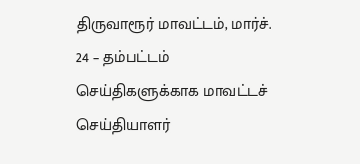திருவாரூர் மாவட்டம், மார்ச். 24 – தம்பட்டம் செய்திகளுக்காக மாவட்டச் செய்தியாளர்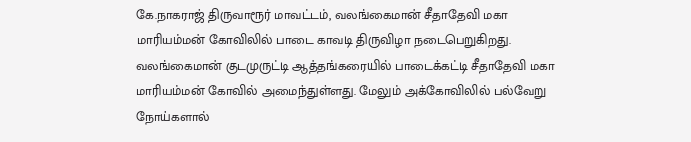கே.நாகராஜ் திருவாரூர் மாவட்டம், வலங்கைமான் சீதாதேவி மகா மாரியம்மன் கோவிலில் பாடை காவடி திருவிழா நடைபெறுகிறது. வலங்கைமான் குடமுருட்டி ஆத்தங்கரையில் பாடைக்கட்டி சீதாதேவி மகா மாரியம்மன் கோவில் அமைந்துள்ளது. மேலும் அக்கோவிலில் பல்வேறு நோய்களால்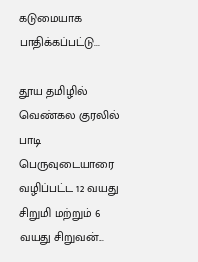கடுமையாக பாதிக்கப்பட்டு...

தூய தமிழில் வெண்கல குரலில் பாடி பெருவுடையாரை வழிப்பட்ட 12 வயது சிறுமி மற்றும் 6 வயது சிறுவன்...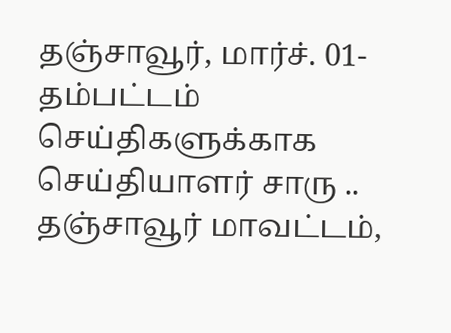தஞ்சாவூர், மார்ச். 01- தம்பட்டம் செய்திகளுக்காக செய்தியாளர் சாரு .. தஞ்சாவூர் மாவட்டம்,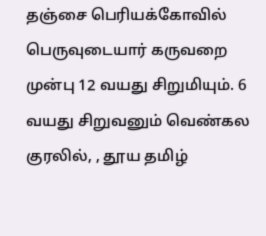தஞ்சை பெரியக்கோவில் பெருவுடையார் கருவறை முன்பு 12 வயது சிறுமியும். 6 வயது சிறுவனும் வெண்கல குரலில், , தூய தமிழ்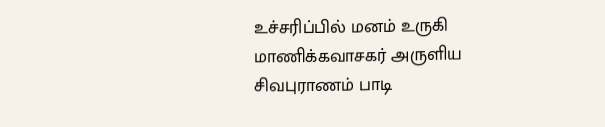உச்சரிப்பில் மனம் உருகி மாணிக்கவாசகர் அருளிய சிவபுராணம் பாடி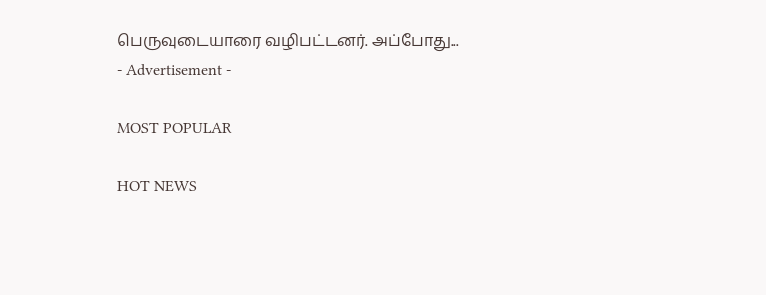பெருவுடையாரை வழிபட்டனர். அப்போது...
- Advertisement -

MOST POPULAR

HOT NEWS